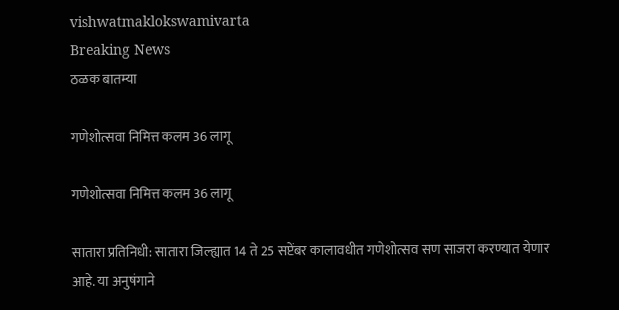vishwatmaklokswamivarta
Breaking News
ठळक बातम्या

गणेशोत्सवा निमित्त कलम 36 लागू

गणेशोत्सवा निमित्त कलम 36 लागू

सातारा प्रतिनिधी: सातारा जिल्ह्यात 14 ते 25 सप्टेंबर कालावधीत गणेशोत्सव सण साजरा करण्यात येणार आहे. या अनुषंगाने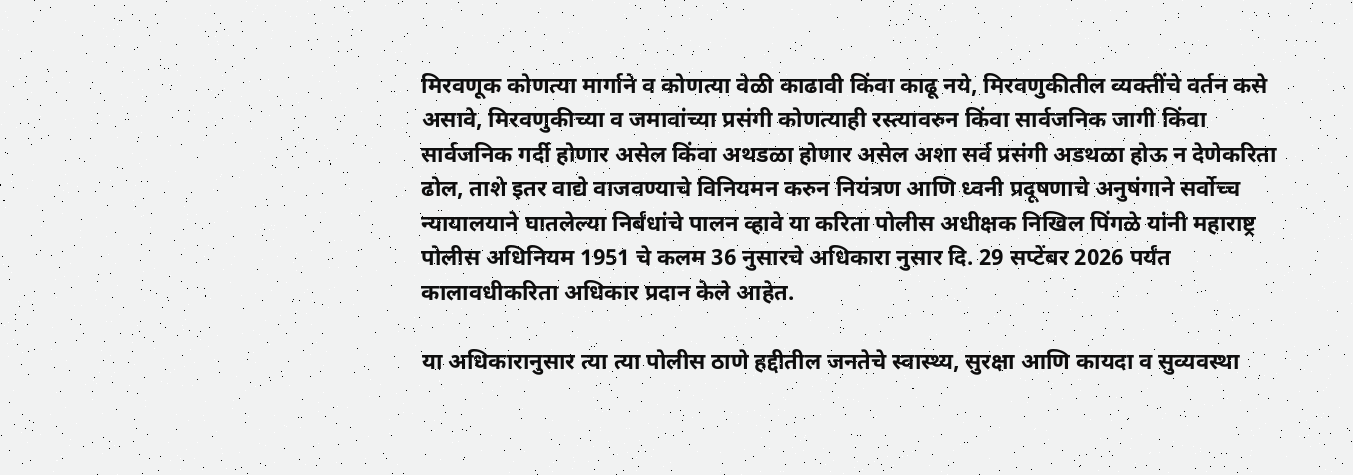मिरवणूक कोणत्या मार्गाने व कोणत्या वेळी काढावी किंवा काढू नये, मिरवणुकीतील व्यक्तींचे वर्तन कसे असावे, मिरवणुकीच्या व जमावांच्या प्रसंगी कोणत्याही रस्त्यावरुन किंवा सार्वजनिक जागी किंवा सार्वजनिक गर्दी होणार असेल किंवा अथडळा होणार असेल अशा सर्व प्रसंगी अडथळा होऊ न देणेकरिता ढोल, ताशे इतर वाद्ये वाजवण्याचे विनियमन करुन नियंत्रण आणि ध्वनी प्रदूषणाचे अनुषंगाने सर्वोच्च न्यायालयाने घातलेल्या निर्बंधांचे पालन व्हावे या करिता पोलीस अधीक्षक निखिल पिंगळे यांनी महाराष्ट्र पोलीस अधिनियम 1951 चे कलम 36 नुसारचे अधिकारा नुसार दि. 29 सप्टेंबर 2026 पर्यंत कालावधीकरिता अधिकार प्रदान केले आहेत.

या अधिकारानुसार त्या त्या पोलीस ठाणे हद्दीतील जनतेचे स्वास्थ्य, सुरक्षा आणि कायदा व सुव्यवस्था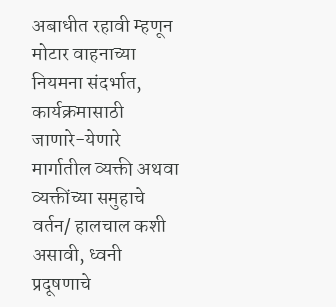अबाधीत रहावी म्हणून मोटार वाहनाच्या नियमना संदर्भात, कार्यक्रमासाठी जाणारे-येणारे मार्गातील व्यक्ती अथवा व्यक्तींच्या समुहाचे वर्तन/ हालचाल कशी असावी, ध्वनी प्रदूषणाचे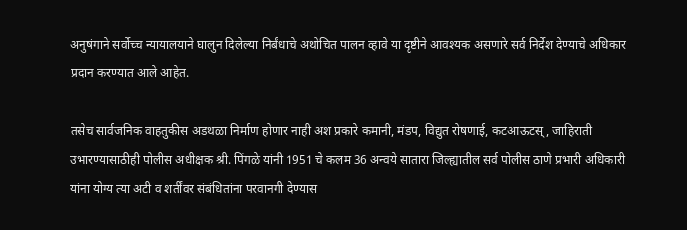अनुषंगाने सर्वोच्च न्यायालयाने घालुन दिलेल्या निर्बंधाचे अथोचित पालन व्हावे या दृष्टीने आवश्यक असणारे सर्व निर्देश देण्याचे अधिकार प्रदान करण्यात आले आहेत.

तसेच सार्वजनिक वाहतुकीस अडथळा निर्माण होणार नाही अश प्रकारे कमानी, मंडप, विद्युत रोषणाई, कटआऊटस्, जाहिराती उभारण्यासाठीही पोलीस अधीक्षक श्री. पिंगळे यांनी 1951 चे कलम 36 अन्वये सातारा जिल्ह्यातील सर्व पोलीस ठाणे प्रभारी अधिकारी यांना योग्य त्या अटी व शर्तींवर संबंधितांना परवानगी देण्यास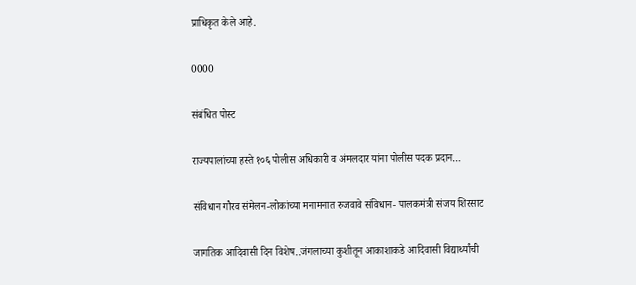प्राधिकृत केले आहे.

0000

संबंधित पोस्ट

राज्यपालांच्या हस्ते १०६ पोलीस अधिकारी व अंमलदार यांना पोलीस पदक प्रदान…

संविधान गौरव संमेलन-लोकांच्या मनामनात रुजवावे संविधान- पालकमंत्री संजय शिरसाट

जागतिक आदिवासी दिन विशेष..जंगलाच्या कुशीतून आकाशाकडे आदिवासी विद्यार्थ्यांची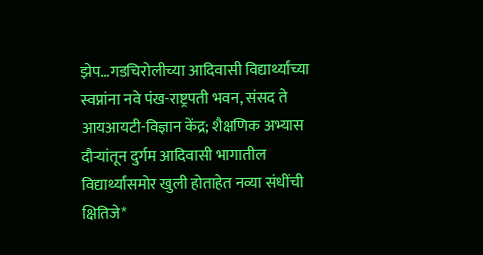झेप…गडचिरोलीच्या आदिवासी विद्यार्थ्यांच्या स्वप्नांना नवे पंख-राष्ट्रपती भवन, संसद ते आयआयटी-विज्ञान केंद्र; शैक्षणिक अभ्यास दौऱ्यांतून दुर्गम आदिवासी भागातील विद्यार्थ्यांसमोर खुली होताहेत नव्या संधींची क्षितिजे*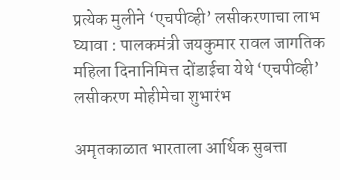प्रत्येक मुलीने ‘एचपीव्ही’ लसीकरणाचा लाभ घ्यावा : पालकमंत्री जयकुमार रावल जागतिक महिला दिनानिमित्त दोंडाईचा येथे ‘एचपीव्ही’ लसीकरण मोहीमेचा शुभारंभ

अमृतकाळात भारताला आर्थिक सुबत्ता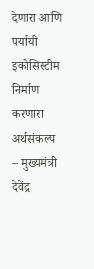देणारा आणि पर्यायी इकोसिस्टीम निर्माण करणारा अर्थसंकल्प – मुख्यमंत्री देवेंद्र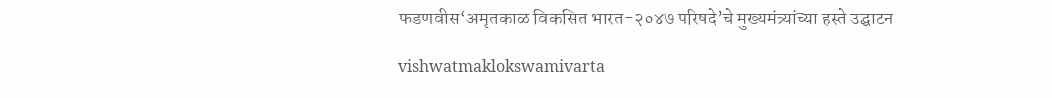फडणवीस‘अमृतकाळ विकसित भारत-२०४७ परिषदे’चे मुख्यमंत्र्यांच्या हस्ते उद्घाटन

vishwatmaklokswamivarta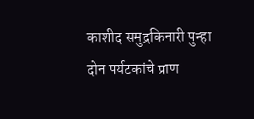काशीद समुद्रकिनारी पुन्हा दोन पर्यटकांचे प्राण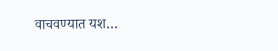वाचवण्यात यश…